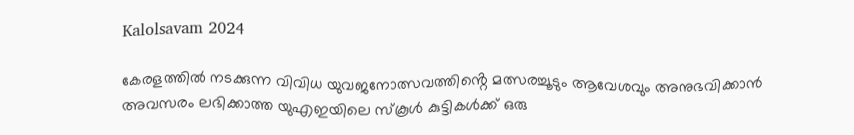Kalolsavam 2024

കേരളത്തിൽ നടക്കുന്ന വിവിധ യുവജനോത്സവത്തിൻ്റെ മത്സരച്ചൂടും ആവേശവും അനുഭവിക്കാൻ അവസരം ലഭിക്കാത്ത യുഎഇയിലെ സ്കൂൾ കുട്ടികൾക്ക് ഒരു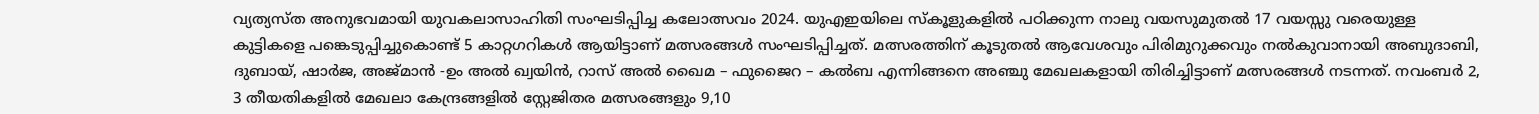വ്യത്യസ്ത അനുഭവമായി യുവകലാസാഹിതി സംഘടിപ്പിച്ച കലോത്സവം 2024. യുഎഇയിലെ സ്കൂളുകളിൽ പഠിക്കുന്ന നാലു വയസുമുതൽ 17 വയസ്സു വരെയുള്ള കുട്ടികളെ പങ്കെടുപ്പിച്ചുകൊണ്ട് 5 കാറ്റഗറികൾ ആയിട്ടാണ് മത്സരങ്ങൾ സംഘടിപ്പിച്ചത്. മത്സരത്തിന് കൂടുതൽ ആവേശവും പിരിമുറുക്കവും നൽകുവാനായി അബുദാബി, ദുബായ്, ഷാർജ, അജ്മാൻ -ഉം അൽ ഖ്വയിൻ, റാസ് അൽ ഖൈമ – ഫുജൈറ – കൽബ എന്നിങ്ങനെ അഞ്ചു മേഖലകളായി തിരിച്ചിട്ടാണ് മത്സരങ്ങൾ നടന്നത്. നവംബർ 2, 3 തീയതികളിൽ മേഖലാ കേന്ദ്രങ്ങളിൽ സ്റ്റേജിതര മത്സരങ്ങളും 9,10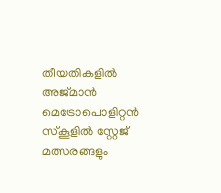തീയതികളിൽ അജ്മാൻ മെട്രോപൊളിറ്റൻ സ്കൂളിൽ സ്റ്റേജ് മത്സരങ്ങളും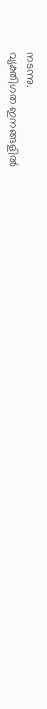നടന്നു.
വ്യക്തിഗത ഇനങ്ങളിൽ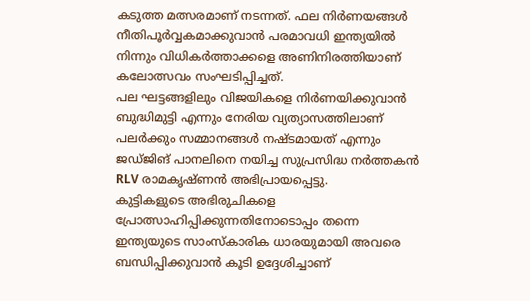കടുത്ത മത്സരമാണ് നടന്നത്. ഫല നിർണയങ്ങൾ നീതിപൂർവ്വകമാക്കുവാൻ പരമാവധി ഇന്ത്യയിൽ നിന്നും വിധികർത്താക്കളെ അണിനിരത്തിയാണ് കലോത്സവം സംഘടിപ്പിച്ചത്.
പല ഘട്ടങ്ങളിലും വിജയികളെ നിർണയിക്കുവാൻ ബുദ്ധിമുട്ടി എന്നും നേരിയ വ്യത്യാസത്തിലാണ് പലർക്കും സമ്മാനങ്ങൾ നഷ്ടമായത് എന്നും ജഡ്ജിങ് പാനലിനെ നയിച്ച സുപ്രസിദ്ധ നർത്തകൻ RLV രാമകൃഷ്ണൻ അഭിപ്രായപ്പെട്ടു.
കുട്ടികളുടെ അഭിരുചികളെ പ്രോത്സാഹിപ്പിക്കുന്നതിനോടൊപ്പം തന്നെ ഇന്ത്യയുടെ സാംസ്കാരിക ധാരയുമായി അവരെ ബന്ധിപ്പിക്കുവാൻ കൂടി ഉദ്ദേശിച്ചാണ്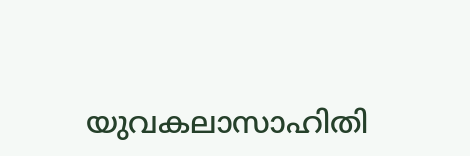യുവകലാസാഹിതി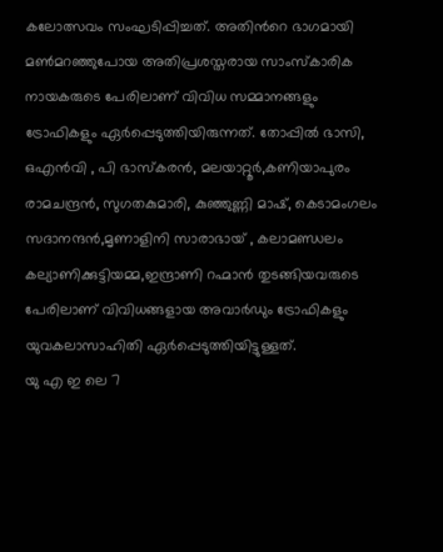കലോത്സവം സംഘടിപ്പിച്ചത്. അതിൻറെ ഭാഗമായി മൺമറഞ്ഞുപോയ അതിപ്രശസ്തരായ സാംസ്കാരിക നായകരുടെ പേരിലാണ് വിവിധ സമ്മാനങ്ങളും ട്രോഫികളും ഏർപ്പെടുത്തിയിരുന്നത്. തോപ്പിൽ ഭാസി, ഒഎൻവി , പി ഭാസ്കരൻ, മലയാറ്റൂർ,കണിയാപുരം രാമചന്ദ്രൻ, സുഗതകുമാരി, കുഞ്ഞുണ്ണി മാഷ്, കെടാമംഗലം സദാനന്ദൻ,മൃണാളിനി സാരാഭായ് , കലാമണ്ഡലം കല്യാണിക്കുട്ടിയമ്മ,ഇന്ദ്രാണി റഹ്മാൻ തുടങ്ങിയവരുടെ പേരിലാണ് വിവിധങ്ങളായ അവാർഡും ട്രോഫികളും യുവകലാസാഹിതി ഏർപ്പെടുത്തിയിട്ടുള്ളത്.
യു എ ഇ ലെ 7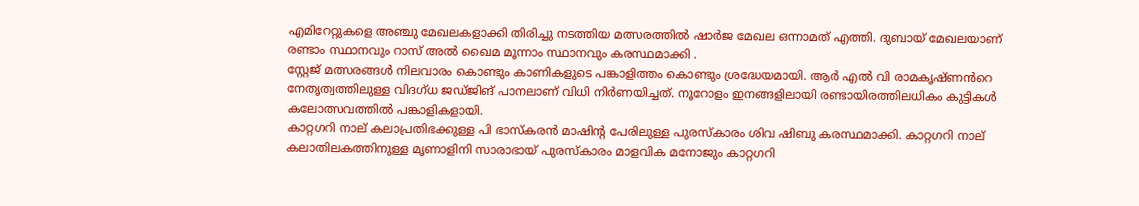എമിറേറ്റുകളെ അഞ്ചു മേഖലകളാക്കി തിരിച്ചു നടത്തിയ മത്സരത്തിൽ ഷാർജ മേഖല ഒന്നാമത് എത്തി. ദുബായ് മേഖലയാണ് രണ്ടാം സ്ഥാനവും റാസ് അൽ ഖൈമ മൂന്നാം സ്ഥാനവും കരസ്ഥമാക്കി .
സ്റ്റേജ് മത്സരങ്ങൾ നിലവാരം കൊണ്ടും കാണികളുടെ പങ്കാളിത്തം കൊണ്ടും ശ്രദ്ധേയമായി. ആർ എൽ വി രാമകൃഷ്ണൻറെ നേതൃത്വത്തിലുള്ള വിദഗ്ധ ജഡ്ജിങ് പാനലാണ് വിധി നിർണയിച്ചത്. നൂറോളം ഇനങ്ങളിലായി രണ്ടായിരത്തിലധികം കുട്ടികൾ കലോത്സവത്തിൽ പങ്കാളികളായി.
കാറ്റഗറി നാല് കലാപ്രതിഭക്കുള്ള പി ഭാസ്കരൻ മാഷിന്റ പേരിലുള്ള പുരസ്കാരം ശിവ ഷിബു കരസ്ഥമാക്കി. കാറ്റഗറി നാല് കലാതിലകത്തിനുള്ള മൃണാളിനി സാരാഭായ് പുരസ്കാരം മാളവിക മനോജും കാറ്റഗറി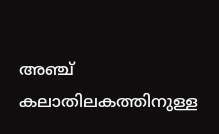അഞ്ച് കലാതിലകത്തിനുള്ള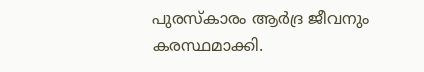പുരസ്കാരം ആർദ്ര ജീവനും കരസ്ഥമാക്കി.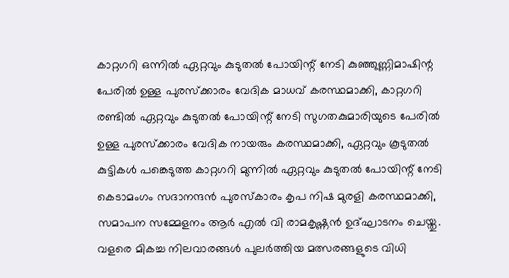കാറ്റഗറി ഒന്നിൽ ഏറ്റവും കുടുതൽ പോയിന്റ് നേടി കുഞ്ഞുണ്ണിമാഷിന്റ പേരിൽ ഉള്ള പുരസ്ക്കാരം വേദിക മാധവ് കരസ്ഥമാക്കി, കാറ്റഗറി രണ്ടിൽ ഏറ്റവും കുടുതൽ പോയിന്റ് നേടി സുഗതകുമാരിയുടെ പേരിൽ ഉള്ള പുരസ്ക്കാരം വേദിക നായരും കരസ്ഥമാക്കി, ഏറ്റവും കൂടുതൽ കുട്ടികൾ പങ്കെടുത്ത കാറ്റഗറി മുന്നിൽ ഏറ്റവും കുടുതൽ പോയിന്റ് നേടി കെടാമംഗം സദാനന്ദൻ പുരസ്‌കാരം കൃപ നിഷ മുരളി കരസ്ഥമാക്കി,
സമാപന സമ്മേളനം ആർ എൽ വി രാമകൃഷ്ണൻ ഉദ്ഘാടനം ചെയ്തു. വളരെ മികച്ച നിലവാരങ്ങൾ പുലർത്തിയ മത്സരങ്ങളുടെ വിധി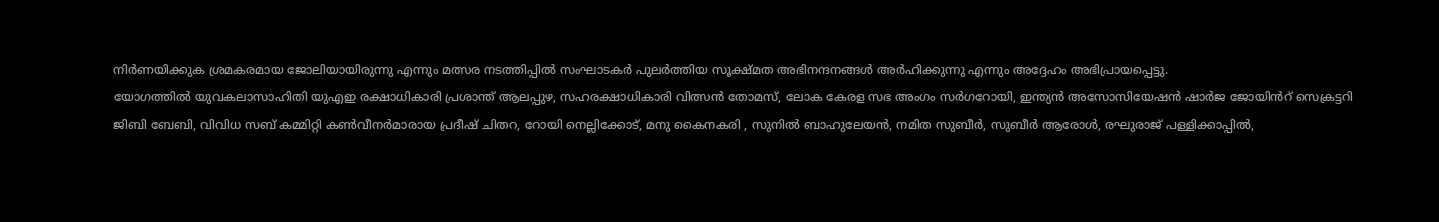നിർണയിക്കുക ശ്രമകരമായ ജോലിയായിരുന്നു എന്നും മത്സര നടത്തിപ്പിൽ സംഘാടകർ പുലർത്തിയ സൂക്ഷ്മത അഭിനന്ദനങ്ങൾ അർഹിക്കുന്നു എന്നും അദ്ദേഹം അഭിപ്രായപ്പെട്ടു.
യോഗത്തിൽ യുവകലാസാഹിതി യുഎഇ രക്ഷാധികാരി പ്രശാന്ത് ആലപ്പുഴ, സഹരക്ഷാധികാരി വിത്സൻ തോമസ്, ലോക കേരള സഭ അംഗം സർഗറോയി, ഇന്ത്യൻ അസോസിയേഷൻ ഷാർജ ജോയിൻറ് സെക്രട്ടറി ജിബി ബേബി, വിവിധ സബ് കമ്മിറ്റി കൺവീനർമാരായ പ്രദീഷ് ചിതറ, റോയി നെല്ലിക്കോട്, മനു കൈനകരി , സുനിൽ ബാഹുലേയൻ, നമിത സുബീർ, സുബീർ ആരോൾ, രഘുരാജ് പള്ളിക്കാപ്പിൽ,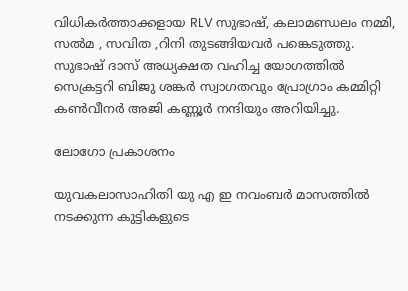വിധികർത്താക്കളായ RLV സുഭാഷ്, കലാമണ്ഡലം നമ്മി, സൽമ , സവിത ,റിനി തുടങ്ങിയവർ പങ്കെടുത്തു.
സുഭാഷ് ദാസ് അധ്യക്ഷത വഹിച്ച യോഗത്തിൽ സെക്രട്ടറി ബിജു ശങ്കർ സ്വാഗതവും പ്രോഗ്രാം കമ്മിറ്റി കൺവീനർ അജി കണ്ണൂർ നന്ദിയും അറിയിച്ചു.

ലോഗോ പ്രകാശനം

യുവകലാസാഹിതി യു എ ഇ നവംബർ മാസത്തിൽ നടക്കുന്ന കുട്ടികളുടെ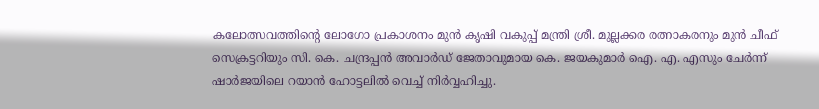കലോത്സവത്തിന്റെ ലോഗോ പ്രകാശനം മുൻ കൃഷി വകുപ്പ് മന്ത്രി ശ്രീ. മുല്ലക്കര രത്നാകരനും മുൻ ചീഫ് സെക്രട്ടറിയും സി. കെ. ചന്ദ്രപ്പൻ അവാർഡ് ജേതാവുമായ കെ. ജയകുമാർ ഐ. എ. എസും ചേർന്ന് ഷാർജയിലെ റയാൻ ഹോട്ടലിൽ വെച്ച് നിർവ്വഹിച്ചു.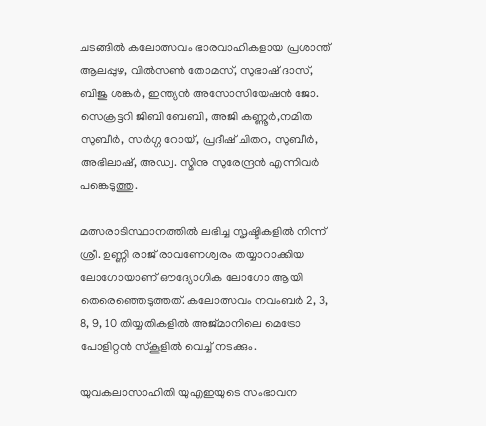ചടങ്ങിൽ കലോത്സവം ഭാരവാഹികളായ പ്രശാന്ത് ആലപ്പുഴ, വിൽസൺ തോമസ്, സുഭാഷ് ദാസ്, ബിജു ശങ്കർ, ഇന്ത്യൻ അസോസിയേഷൻ ജോ. സെക്രട്ടറി ജിബി ബേബി, അജി കണ്ണൂർ,നമിത സുബീർ, സർഗ്ഗ റോയ്, പ്രദീഷ് ചിതറ, സുബീർ, അഭിലാഷ്, അഡ്വ. സ്മിനു സുരേന്ദ്രൻ എന്നിവർ പങ്കെടുത്തു.

മത്സരാടിസ്ഥാനത്തിൽ ലഭിച്ച സൃഷ്ടികളിൽ നിന്ന് ശ്രീ. ഉണ്ണി രാജ് രാവണേശ്വരം തയ്യാറാക്കിയ ലോഗോയാണ് ഔദ്യോഗിക ലോഗോ ആയി തെരെഞ്ഞെടുത്തത്. കലോത്സവം നവംബർ 2, 3, 8, 9, 10 തിയ്യതികളിൽ അജ്മാനിലെ മെട്രോ പോളിറ്റൻ സ്കൂളിൽ വെച്ച് നടക്കും.

യുവകലാസാഹിതി യുഎഇയുടെ സംഭാവന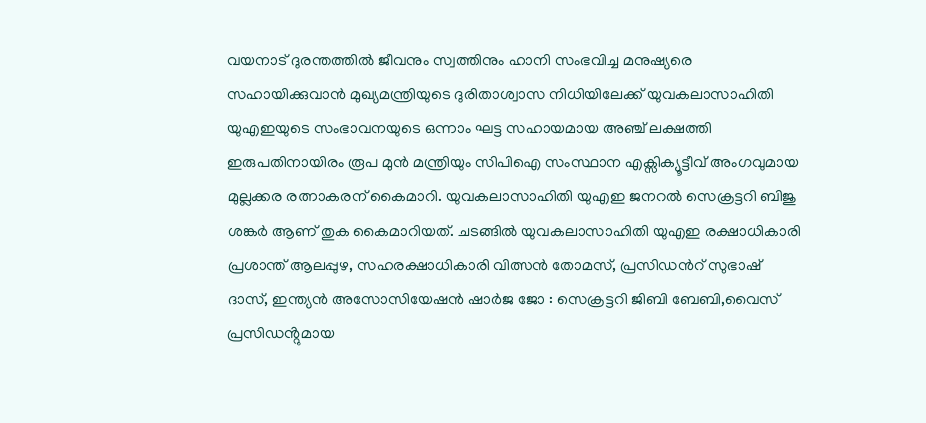വയനാട് ദുരന്തത്തിൽ ജീവനും സ്വത്തിനും ഹാനി സംഭവിച്ച മനുഷ്യരെ സഹായിക്കുവാൻ മുഖ്യമന്ത്രിയുടെ ദുരിതാശ്വാസ നിധിയിലേക്ക് യുവകലാസാഹിതി യുഎഇയുടെ സംഭാവനയുടെ ഒന്നാം ഘട്ട സഹായമായ അഞ്ച് ലക്ഷത്തി ഇരുപതിനായിരം രൂപ മുൻ മന്ത്രിയും സിപിഐ സംസ്ഥാന എക്സിക്യൂട്ടീവ് അംഗവുമായ മുല്ലക്കര രത്നാകരന് കൈമാറി. യുവകലാസാഹിതി യുഎഇ ജനറൽ സെക്രട്ടറി ബിജു ശങ്കർ ആണ് തുക കൈമാറിയത്. ചടങ്ങിൽ യുവകലാസാഹിതി യുഎഇ രക്ഷാധികാരി പ്രശാന്ത് ആലപ്പുഴ, സഹരക്ഷാധികാരി വിത്സൻ തോമസ്, പ്രസിഡൻറ് സുഭാഷ് ദാസ്, ഇന്ത്യൻ അസോസിയേഷൻ ഷാർജ ജോ : സെക്രട്ടറി ജിബി ബേബി,വൈസ് പ്രസിഡൻ്റുമായ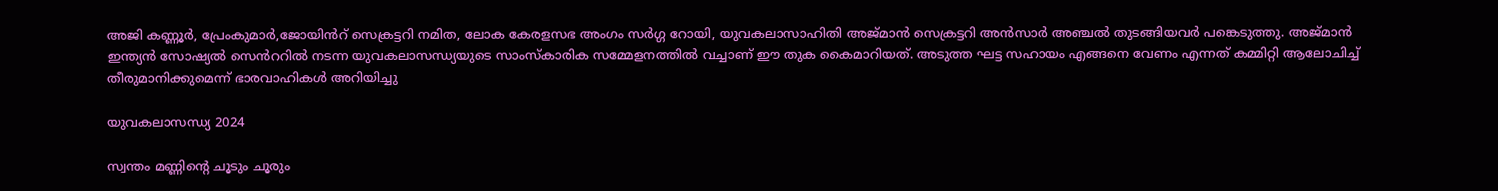അജി കണ്ണൂർ, പ്രേംകുമാർ,ജോയിൻറ് സെക്രട്ടറി നമിത, ലോക കേരളസഭ അംഗം സർഗ്ഗ റോയി, യുവകലാസാഹിതി അജ്മാൻ സെക്രട്ടറി അൻസാർ അഞ്ചൽ തുടങ്ങിയവർ പങ്കെടുത്തു. അജ്മാൻ ഇന്ത്യൻ സോഷ്യൽ സെൻററിൽ നടന്ന യുവകലാസന്ധ്യയുടെ സാംസ്കാരിക സമ്മേളനത്തിൽ വച്ചാണ് ഈ തുക കൈമാറിയത്. അടുത്ത ഘട്ട സഹായം എങ്ങനെ വേണം എന്നത് കമ്മിറ്റി ആലോചിച്ച് തീരുമാനിക്കുമെന്ന് ഭാരവാഹികൾ അറിയിച്ചു

യുവകലാസന്ധ്യ 2024

സ്വന്തം മണ്ണിൻ്റെ ചൂടും ചൂരും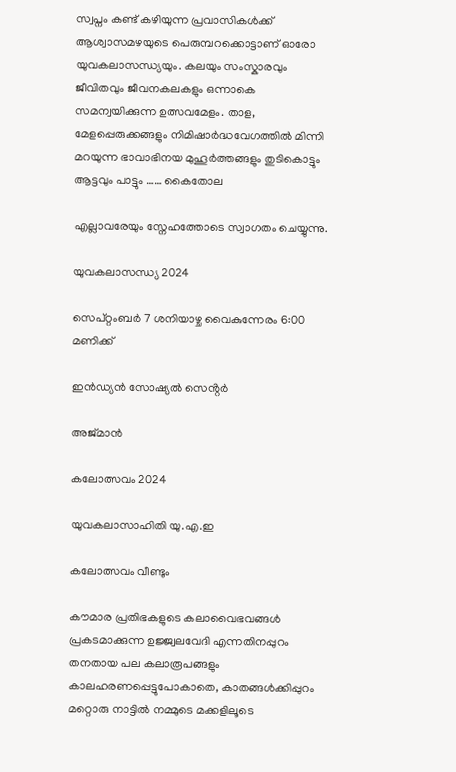സ്വപ്നം കണ്ട് കഴിയുന്ന പ്രവാസികൾക്ക് ആശ്വാസമഴയുടെ പെരുമ്പറക്കൊട്ടാണ് ഓരോ യുവകലാസന്ധ്യയും. കലയും സംസ്കാരവും ജീവിതവും ജീവനകലകളും ഒന്നാകെ സമന്വയിക്കുന്ന ഉത്സവമേളം. താള, മേളപ്പെരുക്കങ്ങളും നിമിഷാർദ്ധവേഗത്തിൽ മിന്നി മറയുന്ന ഭാവാഭിനയ മുഹൂർത്തങ്ങളും തുടികൊട്ടും ആട്ടവും പാട്ടും …… കൈതോല

എല്ലാവരേയും സ്നേഹത്തോടെ സ്വാഗതം ചെയ്യുന്നു.

യുവകലാസന്ധ്യ 2024

സെപ്റ്റംബർ 7 ശനിയാഴ്ച വൈകുന്നേരം 6:00 മണിക്ക്

ഇൻഡ്യൻ സോഷ്യൽ സെൻ്റർ

അജ്മാൻ

കലോത്സവം 2024

യുവകലാസാഹിതി യു.എ.ഇ

കലോത്സവം വീണ്ടും

കൗമാര പ്രതിഭകളുടെ കലാവൈഭവങ്ങൾ പ്രകടമാക്കുന്ന ഉജ്ജ്വലവേദി എന്നതിനപ്പുറം തനതായ പല കലാരൂപങ്ങളും കാലഹരണപ്പെട്ടുപോകാതെ, കാതങ്ങൾക്കിപ്പുറം മറ്റൊരു നാട്ടിൽ നമ്മുടെ മക്കളിലൂടെ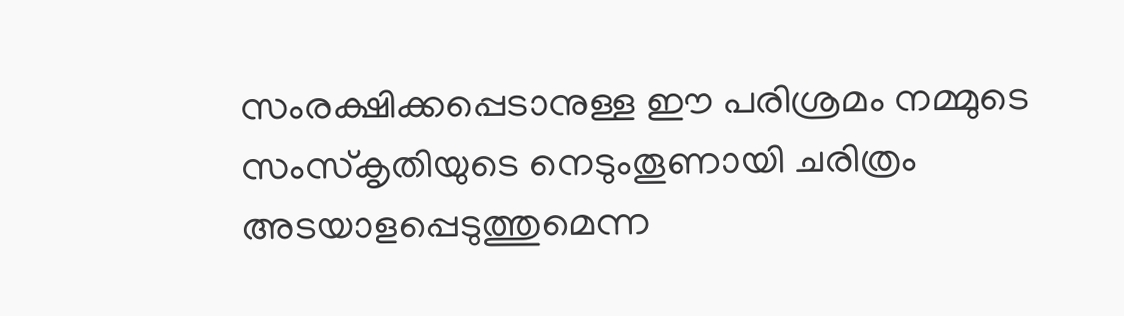സംരക്ഷിക്കപ്പെടാനുള്ള ഈ പരിശ്രമം നമ്മുടെ സംസ്കൃതിയുടെ നെടുംതൂണായി ചരിത്രം അടയാളപ്പെടുത്തുമെന്ന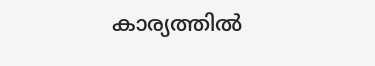കാര്യത്തിൽ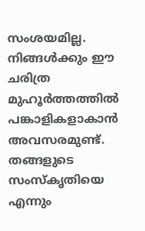സംശയമില്ല. നിങ്ങൾക്കും ഈ ചരിത്ര മുഹൂർത്തത്തിൽ പങ്കാളികളാകാൻ അവസരമുണ്ട്. തങ്ങളുടെ സംസ്കൃതിയെ എന്നും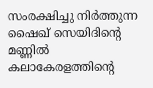സംരക്ഷിച്ചു നിർത്തുന്ന ഷൈഖ് സെയിദിന്റെ മണ്ണിൽ കലാകേരളത്തിന്റെ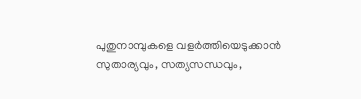പുതുനാമ്പുകളെ വളർത്തിയെടുക്കാൻ സുതാര്യവും, സത്യസന്ധവും,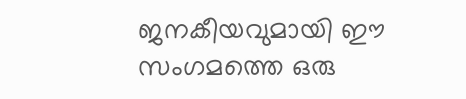ജനകീയവുമായി ഈ സംഗമത്തെ ഒരു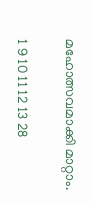മഹോത്സവമാക്കി മാറ്റാം.

1 9 10 11 12 13 28